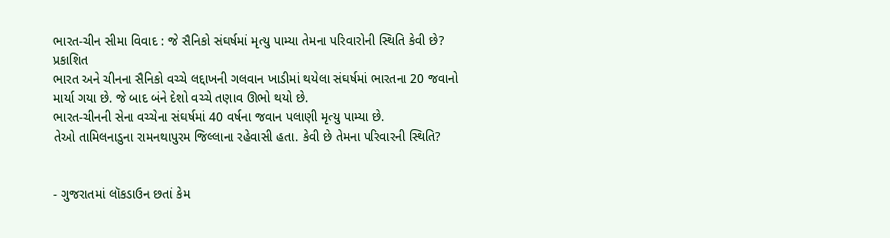ભારત-ચીન સીમા વિવાદ : જે સૈનિકો સંઘર્ષમાં મૃત્યુ પામ્યા તેમના પરિવારોની સ્થિતિ કેવી છે?
પ્રકાશિત
ભારત અને ચીનના સૈનિકો વચ્ચે લદ્દાખની ગલવાન ખાડીમાં થયેલા સંઘર્ષમાં ભારતના 20 જવાનો માર્યા ગયા છે. જે બાદ બંને દેશો વચ્ચે તણાવ ઊભો થયો છે.
ભારત-ચીનની સેના વચ્ચેના સંઘર્ષમાં 40 વર્ષના જવાન પલાણી મૃત્યુ પામ્યા છે.
તેઓ તામિલનાડુના રામનથાપુરમ જિલ્લાના રહેવાસી હતા. કેવી છે તેમના પરિવારની સ્થિતિ?


- ગુજરાતમાં લૉકડાઉન છતાં કેમ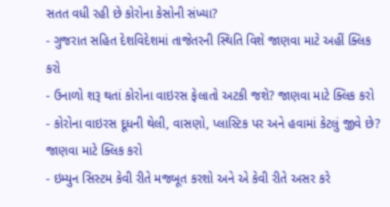સતત વધી રહી છે કોરોના કેસોની સંખ્યા?
- ગુજરાત સહિત દેશવિદેશમાં તાજેતરની સ્થિતિ વિશે જાણવા માટે અહીં ક્લિક કરો
- ઉનાળો શરૂ થતાં કોરોના વાઇરસ ફેલાતો અટકી જશે? જાણવા માટે ક્લિક કરો
- કોરોના વાઇરસ દૂધની થેલી, વાસણો, પ્લાસ્ટિક પર અને હવામાં કેટલું જીવે છે? જાણવા માટે ક્લિક કરો
- ઇમ્યુન સિસ્ટમ કેવી રીતે મજબૂત કરશો અને એ કેવી રીતે અસર કરે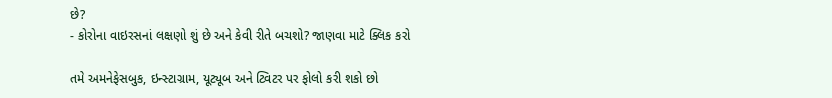છે?
- કોરોના વાઇરસનાં લક્ષણો શું છે અને કેવી રીતે બચશો? જાણવા માટે ક્લિક કરો

તમે અમનેફેસબુક, ઇન્સ્ટાગ્રામ, યૂટ્યૂબ અને ટ્વિટર પર ફોલો કરી શકો છો